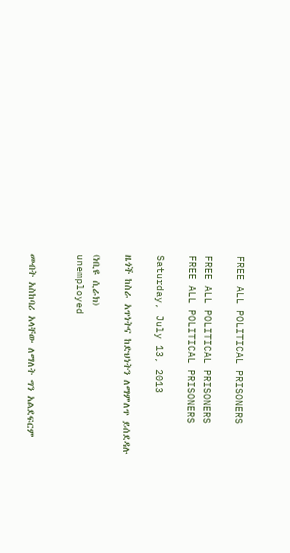FREE ALL POLITICAL PRISONERS

FREE ALL POLITICAL PRISONERS
FREE ALL POLITICAL PRISONERS

Saturday, July 13, 2013

ዜጎች ከስራ አጥነትና ከድህነትን ለማምለጥ ይሰደዳሉ

(ነቢዩ ሲራክ)
unemployed


መብት አስከባሪ አላቸው ለማለት ግን አልደፍርም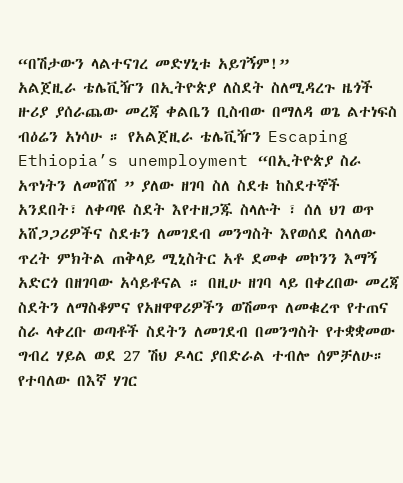“በሽታውን ላልተናገረ መድሃኒቱ አይገኝም!”
አልጀዚራ ቴሌቪዥን በኢትዮጵያ ለስደት ስለሚዳረጉ ዜጎች ዙሪያ ያሰራጨው መረጃ ቀልቤን ቢስብው በማለዳ ወጌ ልተነፍስ ብዕሬን አነሳሁ ። የአልጀዚራ ቴሌቪዥን Escaping Ethiopia’s unemployment “በኢትዮጵያ ስራ አጥነትን ለመሸሸ ” ያለው ዘገባ ስለ ስደቱ ከስደተኞች አንደበት፣ ለቀጣዩ ስደት እየተዘጋጁ ስላሉት ፣ ሰለ ህገ ወጥ አሸጋጋሪዎችና ስደቱን ለመገደብ መንግስት እየወሰደ ስላለው ጥረት ምክትል ጠቅላይ ሚኒስትር አቶ ደመቀ መኮንን እማኝ አድርጎ በዘገባው አሳይቶናል ። በዚሁ ዘገባ ላይ በቀረበው መረጃ ስደትን ለማስቆምና የአዘዋዋሪዎችን ወሽመጥ ለመቁረጥ የተጠና ስራ ላቀረቡ ወጣቶች ስደትን ለመገደብ በመንግስት የተቋቋመው ግብረ ሃይል ወደ 27 ሽህ ዶላር ያበድራል ተብሎ ሰምቻለሁ። የተባለው በእኛ ሃገር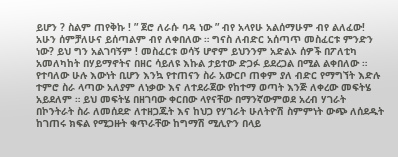ይሆን ? ስልም ጠየቅኩ ! ” ጀሮ ለራሱ ባዳ ነው ” ብየ አላየሁ አልሰማሁም ብየ ልለፈው! አሁን ሰምቻለሁና ይሰጣልም ብየ ለቀበለው ። ግናስ ለብድር አሰጣጥ መስፈርቱ ምንድን ነው? ይህ ግን አልገባኝም ! መስፈርቱ ወሳኝ ሆኖም ይህንንም አድልኦ ሰዎች በፖለቲካ አመለካከት በሃይማኖትና በዘር ሳይለዩ እኩል ታይተው ድጋፉ ይደረጋል በሚል ልቀበለው ። የተባለው ሁሉ እውነት ቢሆን እንኳ የተጠናን ስራ አውርቦ ጠቀም ያለ ብድር የማግኘት እድሉ ተምሮ ስራ ላጣው አለያም ለነቃው እና ለተደራጀው የከተማ ወጣት እንጅ ለቀረው መፍትሄ አይደለም ። ይህ መፍትሄ በዘገባው ቀርበው ላየናቸው በማንኛውምወደ አረብ ሃገራት በኮንትራት ስራ ለመሰደድ ለተዘጋጁት እና ከህጋ የሃገራት ሁለትዮሽ ስምምነት ውጭ ለሰደዱት ከገጠሩ ክፍል የሚጋዙት ቁጥራቸው ከግማሽ ሚሊዮን በላይ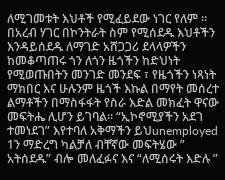ለሚገመቱት እህቶች የሚፈይደው ነገር የለም ።
በአረብ ሃገር በኮንትራት ስም የሚሰደዱ እህቶችን እንዳይሰደዱ ለማገድ አሸጋጋሪ ደላላዎችን ከመቆጣጠሩ ጎን ለጎን ዜጎችን ከድህነት የሚወጡበትን መንገድ መንደፍ ፣ የዜጎችን ነጻነት ማክበር እና ሁሉንም ዜጎች እኩል በማየት መሰረተ ልማቶችን በማስፋፋት የስራ እድል መክፈት ዋናው መፍትሔ ሊሆን ይገባል። “ኢኮኖሚያችን አደገ ተመነደገ” እየተባለ አቅማችን ይህunemployed 1ን ማድረግ ካልቻለ ብቸኛው መፍትሄው ” አትሰደዱ” ብሎ መለፈፉና እና “ለሚሰሩት እድሉ ”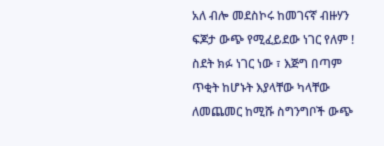አለ ብሎ መደስኮሩ ከመገናኛ ብዙሃን ፍጆታ ውጭ የሚፈይደው ነገር የለም !
ስደት ክፉ ነገር ነው ፣ እጅግ በጣም ጥቂት ከሆኑት እያላቸው ካላቸው ለመጨመር ከሚሹ ስግንግቦች ውጭ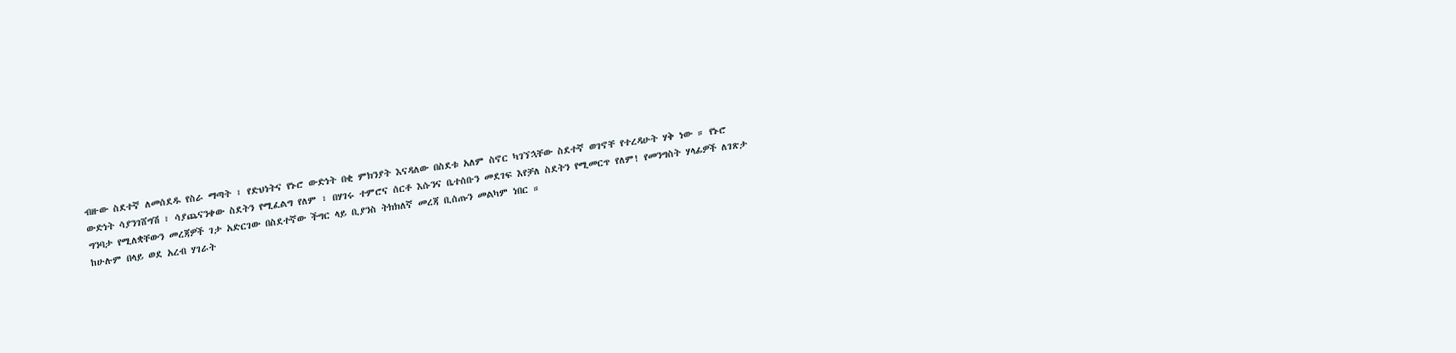ብዙው ስደተኛ ለመሰደዱ የስራ ማጣት ፣ የድህነትና የኑሮ ውድነት በቂ ምክንያት እናዳለው በስደቱ አለም ስኖር ካገኘኋቸው ስደተኛ ወገኖቸ የተረዳሁት ሃቅ ነው ። የኑሮ ውድነት ሳያንገሸግሽ ፣ ሳያጨናንቀው ስደትን የሚፈልግ የለም ፣ በሃገሩ ተምሮና ሰርቶ እሱንና ቤተሰቡን መደገፍ እየቻለ ስደትን የሚመርጥ የለም! የመንግስት ሃላፊዎች ለገጽታ ግንባታ የሚለቋቸውን መረጃዎች ገታ አድርገው በስደተኛው ችግር ላይ ቢያንስ ትክክለኛ መረጃ ቢሰጡን መልካም ነበር ።
ከሁሉም በላይ ወደ አረብ ሃገራት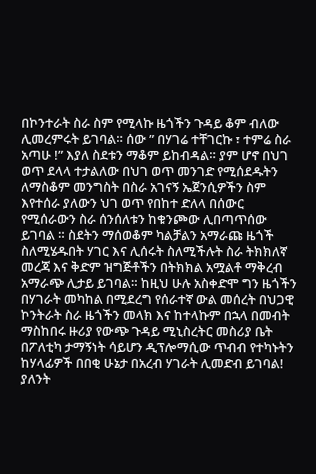በኮንተራት ስራ ስም የሚላኩ ዜጎችን ጉዳይ ቆም ብለው ሊመረምሩት ይገባል። ሰው ” በሃገሬ ተቸገርኩ ፣ ተምሬ ስራ አጣሁ !” እያለ ስደቱን ማቆም ይከብዳል። ያም ሆኖ በህገ ወጥ ደላላ ተታልለው በህገ ወጥ መንገድ የሚሰደዱትን ለማስቆም መንግስት በስራ አገናኝ ኤጀንሲዎችን ስም እየተሰራ ያለውን ህገ ወጥ የበከተ ድለላ በሰውር የሚሰራውን ስራ ሰንሰለቱን ከቁንጮው ሊበጣጥሰው ይገባል ። ስደትን ማሰወቆም ካልቻልን አማራጩ ዜጎች ስለሚሄዱበት ሃገር እና ሊሰሩት ስለሚችሉት ስራ ትክክለኛ መረጃ እና ቅድም ዝግጅቶችን በትክክል አሟልቶ ማቅረብ አማራጭ ሊታይ ይገባል። ከዚህ ሁሉ አስቀድሞ ግን ዜጎችን በሃገራት መካከል በሚደረግ የሰራተኛ ውል መሰረት በህጋዊ ኮንትራት ስራ ዜጎችን መላክ እና ከተላኩም በኋላ በመብት ማስከበሩ ዙሪያ የውጭ ጉዳይ ሚኒስረትር መስሪያ ቤት በፖለቲካ ታማኝነት ሳይሆን ዲፕሎማሲው ጥብብ የተካኑትን ከሃላፊዎች በበቂ ሁኔታ በአረብ ሃገራት ሊመድብ ይገባል!
ያለንት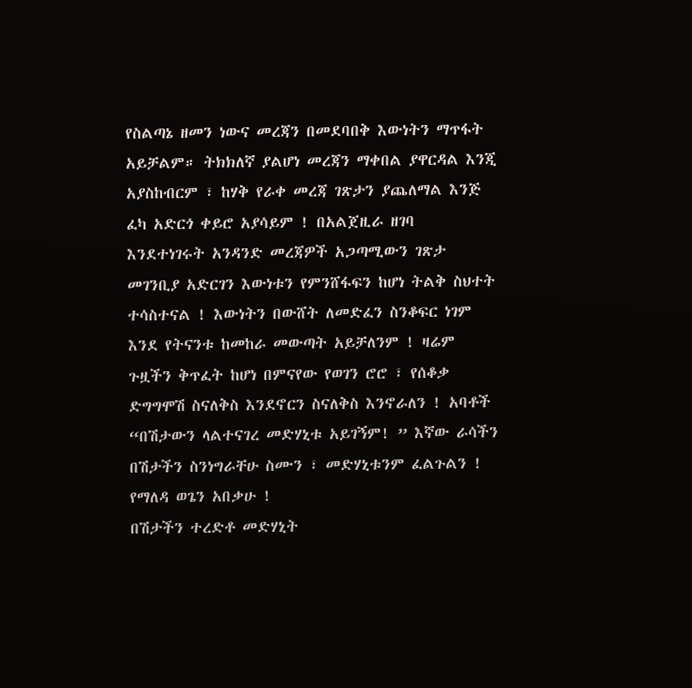የስልጣኔ ዘመን ነውና መረጃን በመደባበቅ እውነትን ማጥፋት አይቻልም። ትክክለኛ ያልሆነ መረጃን ማቀበል ያዋርዳል እንጂ አያስከብርም ፣ ከሃቅ የራቀ መረጃ ገጽታን ያጨለማል እንጅ ፈካ አድርጎ ቀይሮ አያሳይም ! በአልጀዚራ ዘገባ እንደተነገሩት አንዳንድ መረጃዎች አጋጣሚውን ገጽታ መገንቢያ አድርገን እውነቱን የምንሸፋፍን ከሆነ ትልቅ ስህተት ተሳስተናል ! እውነትን በውሸት ለመድፈን ስንቆፍር ነገም እንደ የትናንቱ ከመከራ መውጣት አይቻለንም ! ዛሬም ጉዟችን ቅጥፈት ከሆነ በምናየው የወገን ሮሮ ፣ የሰቆቃ ድግግሞሽ ስናለቅስ እንደኖርን ስናለቅስ እንኖራለን ! አባቶች “በሽታውን ላልተናገረ መድሃኒቱ አይገኝም! ” እኛው ራሳችን በሽታችን ስንነግራቸሁ ስሙን ፣ መድሃኒቱንም ፈልጉልን ! የማለዳ ወጌን አበቃሁ !
በሽታችን ተረድቶ መድሃኒት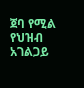ጀባ የሚል የህዝብ አገልጋይ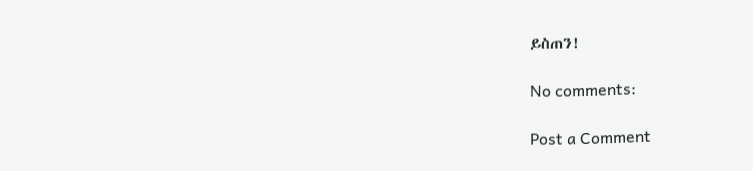ይስጠን!

No comments:

Post a Comment